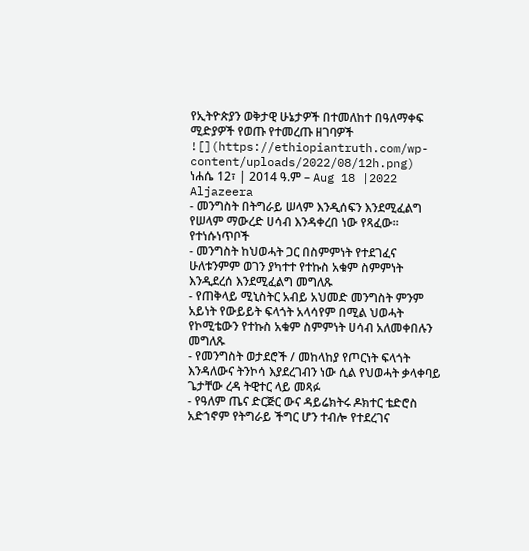የኢትዮጵያን ወቅታዊ ሁኔታዎች በተመለከተ በዓለማቀፍ ሚድያዎች የወጡ የተመረጡ ዘገባዎች
![](https://ethiopiantruth.com/wp-content/uploads/2022/08/12h.png)
ነሐሴ 12፣ | 2014 ዓ.ም – Aug 18 |2022
Aljazeera
- መንግስት በትግራይ ሠላም እንዲሰፍን እንደሚፈልግ የሠላም ማውረድ ሀሳብ እንዳቀረበ ነው የጻፈው።
የተነሱነጥቦች
- መንግስት ከህወሓት ጋር በስምምነት የተደገፈና ሁለቱንምም ወገን ያካተተ የተኩስ አቁም ስምምነት እንዲደረሰ እንደሚፈልግ መግለጹ
- የጠቅላይ ሚኒስትር አብይ አህመድ መንግስት ምንም አይነት የውይይት ፍላጎት አላሳየም በሚል ህወሓት የኮሚቴውን የተኩስ አቁም ስምምነት ሀሳብ አለመቀበሉን መግለጹ
- የመንግስት ወታደሮች / መከላከያ የጦርነት ፍላጎት እንዳለውና ትንኮሳ እያደረገብን ነው ሲል የህወሓት ቃላቀባይ ጌታቸው ረዳ ትዊተር ላይ መጻፉ
- የዓለም ጤና ድርጅር ውና ዳይሬክትሩ ዶክተር ቴድሮስ አድኀኖም የትግራይ ችግር ሆን ተብሎ የተደረገና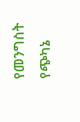የመንግስት የጭካኔ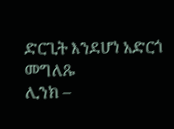ድርጊት እንደሆነ አድርጎ መግለጹ
ሊንክ –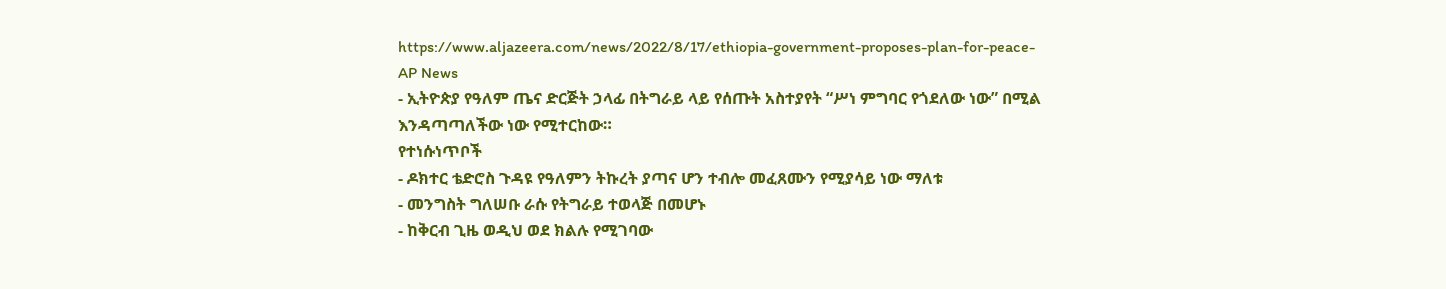https://www.aljazeera.com/news/2022/8/17/ethiopia-government-proposes-plan-for-peace-
AP News
- ኢትዮጵያ የዓለም ጤና ድርጅት ኃላፊ በትግራይ ላይ የሰጡት አስተያየት “ሥነ ምግባር የጎደለው ነው” በሚል እንዳጣጣለችው ነው የሚተርከው።
የተነሱነጥቦች
- ዶክተር ቴድሮስ ጉዳዩ የዓለምን ትኩረት ያጣና ሆን ተብሎ መፈጸሙን የሚያሳይ ነው ማለቱ
- መንግስት ግለሠቡ ራሱ የትግራይ ተወላጅ በመሆኑ
- ከቅርብ ጊዜ ወዲህ ወደ ክልሉ የሚገባው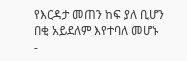የእርዳታ መጠን ከፍ ያለ ቢሆን በቂ አይደለም እየተባለ መሆኑ
-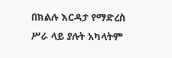በክልሉ እርዳታ የማድረስ ሥራ ላይ ያሉት አካላትም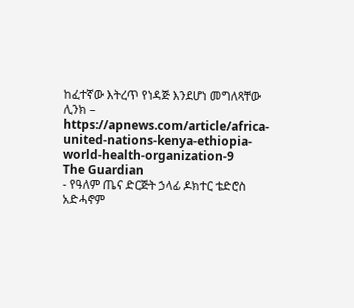ከፈተኛው እትረጥ የነዳጅ እንደሆነ መግለጻቸው
ሊንክ – https://apnews.com/article/africa-united-nations-kenya-ethiopia-world-health-organization-9
The Guardian
- የዓለም ጤና ድርጅት ኃላፊ ዶክተር ቴድሮስ አድሓኖም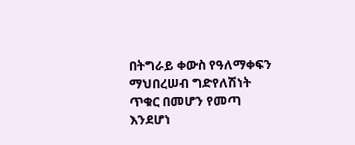በትግራይ ቀውስ የዓለማቀፍን ማህበረሠብ ግድየለሽነት ጥቁር በመሆን የመጣ እንደሆነ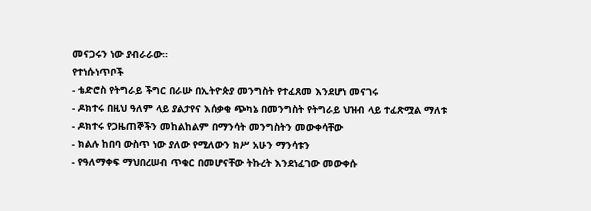መናጋሩን ነው ያብራራው።
የተነሱነጥቦች
- ቴድሮስ የትግራይ ችግር በራሡ በኢትዮጵያ መንግስት የተፈጸመ እንደሆነ መናገሩ
- ዶክተሩ በዚህ ዓለም ላይ ያልታየና እሰቃቂ ጭካኔ በመንግስት የትግራይ ህዝብ ላይ ተፈጽሟል ማለቱ
- ዶክተሩ የጋዜጠኞችን መከልከልም በማንሳት መንግስትን መውቀሳቸው
- ክልሉ ከበባ ውስጥ ነው ያለው የሚለውን ክሥ አሁን ማንሳቱን
- የዓለማቀፍ ማህበረሠብ ጥቁር በመሆናቸው ትኩረት እንደነፈገው መውቀሱ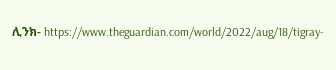ሊንክ- https://www.theguardian.com/world/2022/aug/18/tigray-